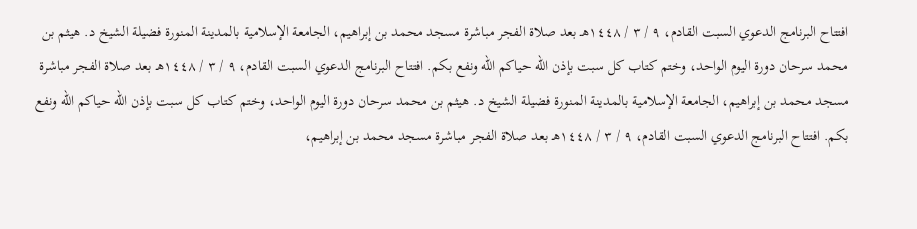افتتاح البرنامج الدعوي السبت القادم، ٩ / ٣ / ١٤٤٨هـ بعد صلاة الفجر مباشرة مسجد محمد بن إبراهيم، الجامعة الإسلامية بالمدينة المنورة فضيلة الشيخ د. هيثم بن محمد سرحان دورة اليوم الواحد، وختم كتاب كل سبت بإذن الله حياكم الله ونفع بكم. افتتاح البرنامج الدعوي السبت القادم، ٩ / ٣ / ١٤٤٨هـ بعد صلاة الفجر مباشرة مسجد محمد بن إبراهيم، الجامعة الإسلامية بالمدينة المنورة فضيلة الشيخ د. هيثم بن محمد سرحان دورة اليوم الواحد، وختم كتاب كل سبت بإذن الله حياكم الله ونفع بكم. افتتاح البرنامج الدعوي السبت القادم، ٩ / ٣ / ١٤٤٨هـ بعد صلاة الفجر مباشرة مسجد محمد بن إبراهيم،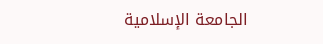الجامعة الإسلامية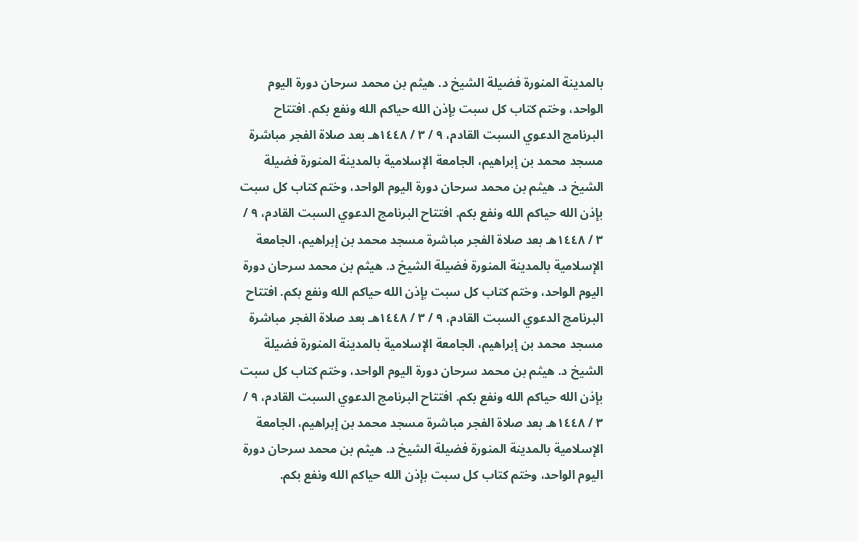بالمدينة المنورة فضيلة الشيخ د. هيثم بن محمد سرحان دورة اليوم الواحد، وختم كتاب كل سبت بإذن الله حياكم الله ونفع بكم. افتتاح البرنامج الدعوي السبت القادم، ٩ / ٣ / ١٤٤٨هـ بعد صلاة الفجر مباشرة مسجد محمد بن إبراهيم، الجامعة الإسلامية بالمدينة المنورة فضيلة الشيخ د. هيثم بن محمد سرحان دورة اليوم الواحد، وختم كتاب كل سبت بإذن الله حياكم الله ونفع بكم. افتتاح البرنامج الدعوي السبت القادم، ٩ / ٣ / ١٤٤٨هـ بعد صلاة الفجر مباشرة مسجد محمد بن إبراهيم، الجامعة الإسلامية بالمدينة المنورة فضيلة الشيخ د. هيثم بن محمد سرحان دورة اليوم الواحد، وختم كتاب كل سبت بإذن الله حياكم الله ونفع بكم. افتتاح البرنامج الدعوي السبت القادم، ٩ / ٣ / ١٤٤٨هـ بعد صلاة الفجر مباشرة مسجد محمد بن إبراهيم، الجامعة الإسلامية بالمدينة المنورة فضيلة الشيخ د. هيثم بن محمد سرحان دورة اليوم الواحد، وختم كتاب كل سبت بإذن الله حياكم الله ونفع بكم. افتتاح البرنامج الدعوي السبت القادم، ٩ / ٣ / ١٤٤٨هـ بعد صلاة الفجر مباشرة مسجد محمد بن إبراهيم، الجامعة الإسلامية بالمدينة المنورة فضيلة الشيخ د. هيثم بن محمد سرحان دورة اليوم الواحد، وختم كتاب كل سبت بإذن الله حياكم الله ونفع بكم.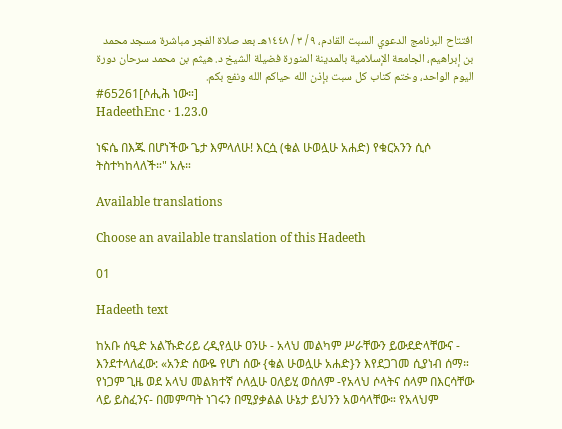افتتاح البرنامج الدعوي السبت القادم، ٩ / ٣ / ١٤٤٨هـ بعد صلاة الفجر مباشرة مسجد محمد بن إبراهيم، الجامعة الإسلامية بالمدينة المنورة فضيلة الشيخ د. هيثم بن محمد سرحان دورة اليوم الواحد، وختم كتاب كل سبت بإذن الله حياكم الله ونفع بكم.
#65261[ሶሒሕ ነው።]
HadeethEnc · 1.23.0

ነፍሴ በእጁ በሆነችው ጌታ እምላለሁ! እርሷ (ቁል ሁወሏሁ አሐድ) የቁርአንን ሲሶ ትስተካከላለች።" አሉ።

Available translations

Choose an available translation of this Hadeeth

01

Hadeeth text

ከአቡ ሰዒድ አልኹድሪይ ረዲየሏሁ ዐንሁ - አላህ መልካም ሥራቸውን ይውደድላቸውና - እንደተላለፈው: «አንድ ሰውዬ የሆነ ሰው {ቁል ሁወሏሁ አሐድ}ን እየደጋገመ ሲያነብ ሰማ። የነጋም ጊዜ ወደ አላህ መልክተኛ ሶለሏሁ ዐለይሂ ወሰለም -የአላህ ሶላትና ሰላም በእርሳቸው ላይ ይስፈንና- በመምጣት ነገሩን በሚያቃልል ሁኔታ ይህንን አወሳላቸው። የአላህም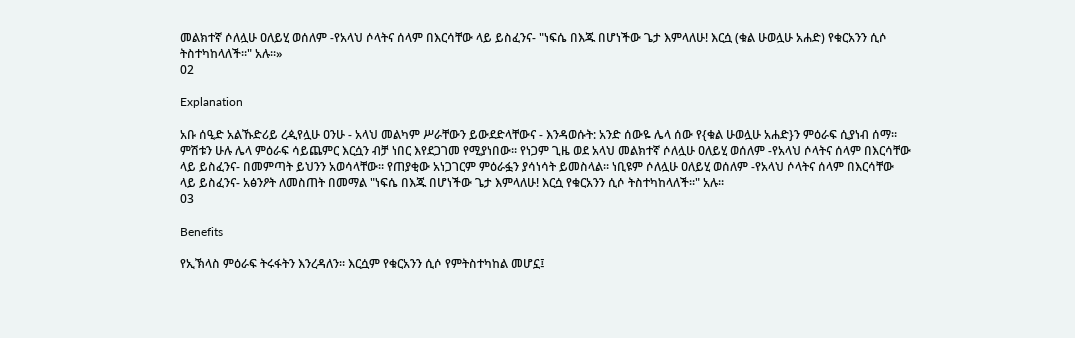መልክተኛ ሶለሏሁ ዐለይሂ ወሰለም -የአላህ ሶላትና ሰላም በእርሳቸው ላይ ይስፈንና- "ነፍሴ በእጁ በሆነችው ጌታ እምላለሁ! እርሷ (ቁል ሁወሏሁ አሐድ) የቁርአንን ሲሶ ትስተካከላለች።" አሉ።»
02

Explanation

አቡ ሰዒድ አልኹድሪይ ረዺየሏሁ ዐንሁ - አላህ መልካም ሥራቸውን ይውደድላቸውና - እንዳወሱት: አንድ ሰውዬ ሌላ ሰው የ{ቁል ሁወሏሁ አሐድ}ን ምዕራፍ ሲያነብ ሰማ። ምሽቱን ሁሉ ሌላ ምዕራፍ ሳይጨምር እርሷን ብቻ ነበር እየደጋገመ የሚያነበው። የነጋም ጊዜ ወደ አላህ መልክተኛ ሶለሏሁ ዐለይሂ ወሰለም -የአላህ ሶላትና ሰላም በእርሳቸው ላይ ይስፈንና- በመምጣት ይህንን አወሳላቸው። የጠያቂው አነጋገርም ምዕራፏን ያሳነሳት ይመስላል። ነቢዩም ሶለሏሁ ዐለይሂ ወሰለም -የአላህ ሶላትና ሰላም በእርሳቸው ላይ ይስፈንና- አፅንዖት ለመስጠት በመማል "ነፍሴ በእጁ በሆነችው ጌታ እምላለሁ! እርሷ የቁርአንን ሲሶ ትስተካከላለች።" አሉ።
03

Benefits

የኢኽላስ ምዕራፍ ትሩፋትን እንረዳለን። እርሷም የቁርአንን ሲሶ የምትስተካከል መሆኗ፤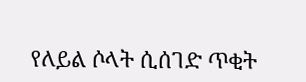የለይል ሶላት ሲሰገድ ጥቂት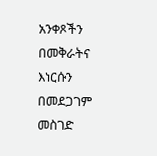አንቀጾችን በመቅራትና እነርሱን በመደጋገም መስገድ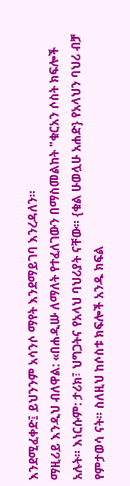እንደሚፈቀድ፤ ይህንንም አሳንሶ ማየት እንደማይገባ እንረዳለን።
ማዚሪይ እንዲህ ብለዋል: «በሐዲሡ ለማለት የተፈለገውን በማስመልከት "ቁርአን ሶስት ክፍሎች አሉት። እነርሱም: ታሪክ፣ ህግጋትና የአላህ ባህሪያት ናቸው። {ቁል ሁወሏሁ አሐድ} የአላህን ባህሪ ብቻ የምታወሳ ናት። ስለዚህ ከሶስቱ ክፍሎች አንዱ ክፍል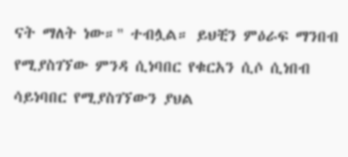ናት ማለት ነው።" ተብሏል። ይህቺን ምዕራፍ ማንበብ የሚያስገኘው ምንዳ ሲነባበር የቁርአን ሲሶ ሲነበብ ሳይነባበር የሚያስገኘውን ያህል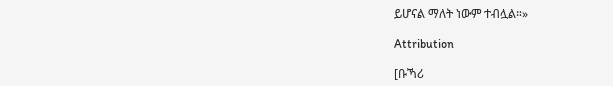ይሆናል ማለት ነውም ተብሏል።»

Attribution

[ቡኻሪ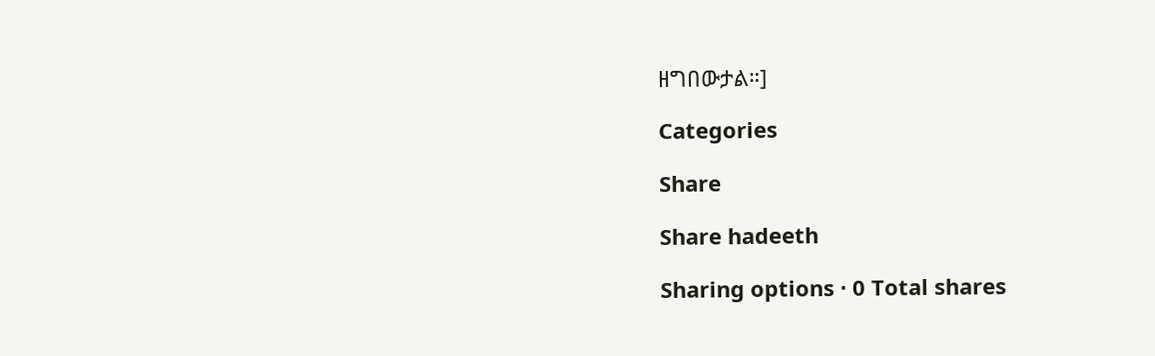ዘግበውታል።]

Categories

Share

Share hadeeth

Sharing options · 0 Total shares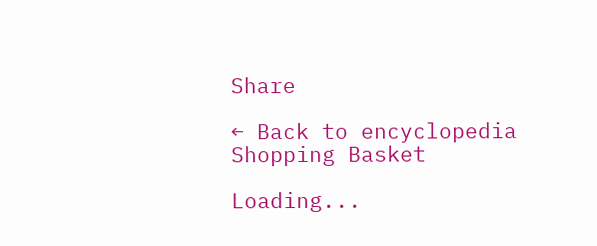Share

← Back to encyclopedia
Shopping Basket

Loading...